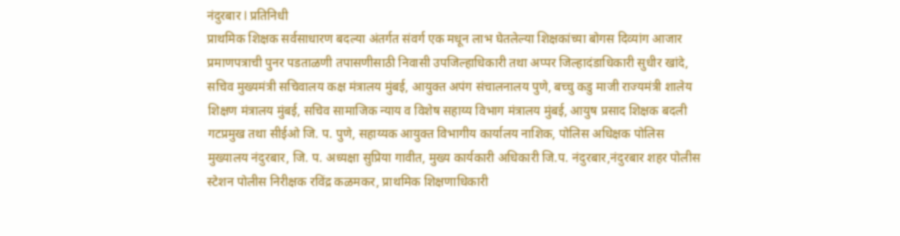नंदुरबार l प्रतिनिधी
प्राथमिक शिक्षक सर्वसाधारण बदल्या अंतर्गत संवर्ग एक मधून लाभ घेतलेल्या शिक्षकांच्या बोगस दिव्यांग आजार प्रमाणपत्राची पुनर पडताळणी तपासणीसाठी निवासी उपजिल्हाधिकारी तथा अप्पर जिल्हादंडाधिकारी सुधीर खांदे, सचिव मुख्यमंत्री सचिवालय कक्ष मंत्रालय मुंबई, आयुक्त अपंग संचालनालय पुणे, बच्चु कडु माजी राज्यमंत्री शालेय शिक्षण मंत्रालय मुंबई, सचिव सामाजिक न्याय व विशेष सहाय्य विभाग मंत्रालय मुंबई, आयुष प्रसाद शिक्षक बदली गटप्रमुख तथा सीईओ जि. प. पुणे, सहाय्यक आयुक्त विभागीय कार्यालय नाशिक, पोलिस अधिक्षक पोलिस मुख्यालय नंदुरबार, जि. प. अध्यक्षा सुप्रिया गावीत, मुख्य कार्यकारी अधिकारी जि.प. नंदुरबार,नंदुरबार शहर पोलीस स्टेशन पोलीस निरीक्षक रविंद्र कळमकर, प्राथमिक शिक्षणाधिकारी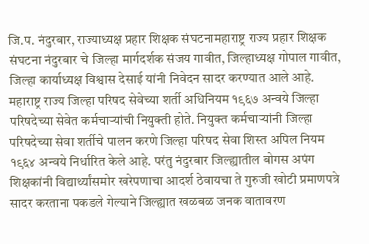जि.प. नंदुरबार, राज्याध्यक्ष प्रहार शिक्षक संघटनामहाराष्ट्र राज्य प्रहार शिक्षक संघटना नंदुरबार चे जिल्हा मार्गदर्शक संजय गावीत, जिल्हाध्यक्ष गोपाल गावीत, जिल्हा कार्याध्यक्ष विश्वास देसाई यांनी निवेदन सादर करण्यात आले आहे.
महाराष्ट्र राज्य जिल्हा परिषद सेवेच्या शर्ती अधिनियम १९६७ अन्वये जिल्हा परिषदेच्या सेवेत कर्मचाऱ्यांची नियुक्ती होते. नियुक्त कर्मचाऱ्यांनी जिल्हा परिषदेच्या सेवा शर्तीचे पालन करणे जिल्हा परिषद सेवा शिस्त अपिल नियम १९६४ अन्वये निर्धारित केले आहे. परंतु नंदुरबार जिल्ह्यातील बोगस अपंग शिक्षकांनी विद्यार्थ्यांसमोर खरेपणाचा आदर्श ठेवायचा ते गुरुजी खोटी प्रमाणपत्रे सादर करताना पकडले गेल्याने जिल्ह्यात खळबळ जनक वातावरण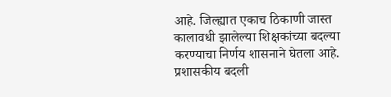आहे. जिल्ह्यात एकाच ठिकाणी जास्त कालावधी झालेल्या शिक्षकांच्या बदल्या करण्याचा निर्णय शासनाने घेतला आहे. प्रशासकीय बदली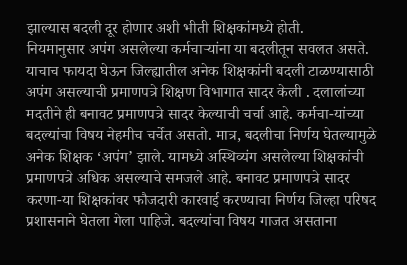झाल्यास बदली दूर होणार अशी भीती शिक्षकांमध्ये होती.
नियमानुसार अपंग असलेल्या कर्मचाऱ्यांना या बदलीतून सवलत असते. याचाच फायदा घेऊन जिल्ह्यातील अनेक शिक्षकांनी बदली टाळण्यासाठी अपंग असल्याची प्रमाणपत्रे शिक्षण विभागात सादर केली . दलालांच्या मदतीने ही बनावट प्रमाणपत्रे सादर केल्याची चर्चा आहे. कर्मचा-यांच्या बदल्यांचा विषय नेहमीच चर्चेत असतो. मात्र, बदलीचा निर्णय घेतल्यामुळे अनेक शिक्षक ‘अपंग’ झाले. यामध्ये अस्थिव्यंग असलेल्या शिक्षकांची प्रमाणपत्रे अधिक असल्याचे समजले आहे. बनावट प्रमाणपत्रे सादर करणा-या शिक्षकांवर फौजदारी कारवाई करण्याचा निर्णय जिल्हा परिषद प्रशासनाने घेतला गेला पाहिजे. बदल्यांचा विषय गाजत असताना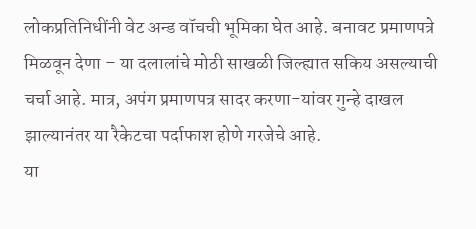लोकप्रतिनिधींनी वेट अन्ड वॉचची भूमिका घेत आहे. बनावट प्रमाणपत्रे मिळवून देणा – या दलालांचे मोठी साखळी जिल्ह्यात सकिय असल्याची चर्चा आहे. मात्र, अपंग प्रमाणपत्र सादर करणा-यांवर गुन्हे दाखल झाल्यानंतर या रैकेटचा पर्दाफाश होणे गरजेचे आहे.
या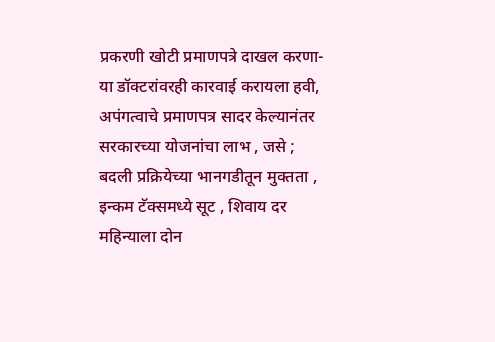प्रकरणी खोटी प्रमाणपत्रे दाखल करणा-या डॉक्टरांवरही कारवाई करायला हवी, अपंगत्वाचे प्रमाणपत्र सादर केल्यानंतर सरकारच्या योजनांचा लाभ , जसे ; बदली प्रक्रियेच्या भानगडीतून मुक्तता , इन्कम टॅक्समध्ये सूट , शिवाय दर महिन्याला दोन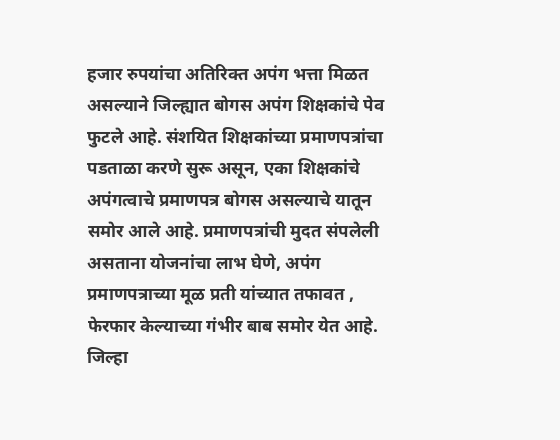हजार रुपयांचा अतिरिक्त अपंग भत्ता मिळत असल्याने जिल्ह्यात बोगस अपंग शिक्षकांचे पेव फुटले आहे. संशयित शिक्षकांच्या प्रमाणपत्रांचा पडताळा करणे सुरू असून, एका शिक्षकांचे अपंगत्वाचे प्रमाणपत्र बोगस असल्याचे यातून समोर आले आहे. प्रमाणपत्रांची मुदत संपलेली असताना योजनांचा लाभ घेणे, अपंग प्रमाणपत्राच्या मूळ प्रती यांच्यात तफावत , फेरफार केल्याच्या गंभीर बाब समोर येत आहे. जिल्हा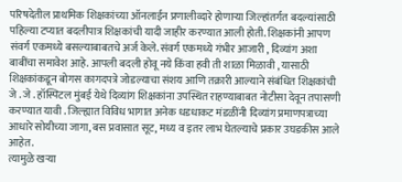परिषदेतील प्राथमिक शिक्षकांच्या ऑनलाईन प्रणालीव्दारे होणाऱ्या जिल्हांतर्गत बदल्यांसाठी पहिल्या टप्यात बदलीपात्र शिक्षकांची यादी जाहीर करण्यात आली होती. शिक्षकांनी आपण संवर्ग एकमध्ये बसल्याबाबतचे अर्ज केले. संवर्ग एकमध्ये गंभीर आजारी , दिव्यांग अशा बाबींचा समावेश आहे. आपली बदली होवू नये किंवा हवी ती शाळा मिळावी , यासाठी शिक्षकांकडून बोगस कागदपत्रे जोडल्याचा संशय आणि तक्रारी आल्याने संबंधित शिक्षकांची जे . जे . हॉस्पिटल मुंबई येथे दिव्यांग शिक्षकांना उपस्थित राहण्याबाबत नोटीसा देवून तपासणी करण्यात यावी . जिल्ह्यात विविध भागात अनेक धडधाकट मंडळींनी दिव्यांग प्रमाणपत्राच्या आधारे सोयीच्या जागा, बस प्रवासात सूट, मध्य व इतर लाभ घेतल्याचे प्रकार उघडकीस आले आहेत.
त्यामुळे खऱ्या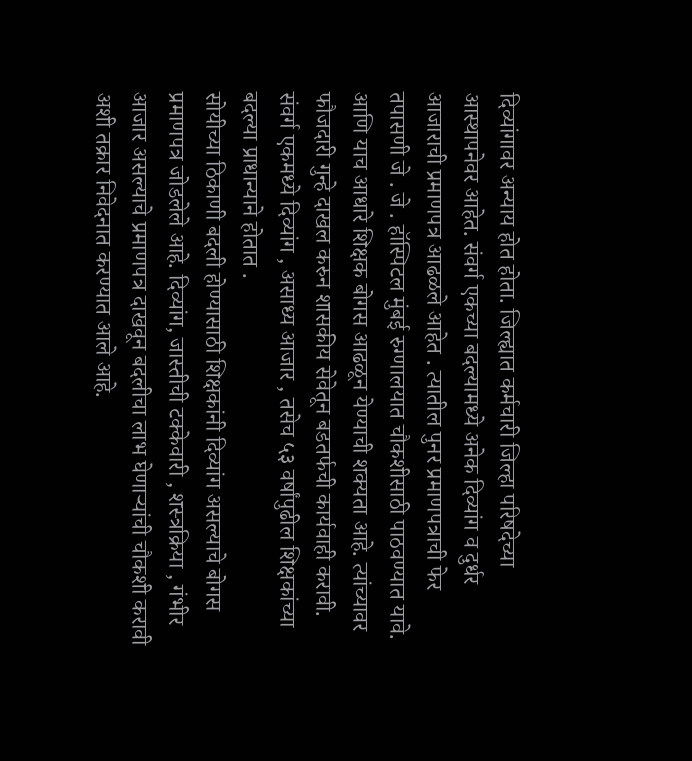दिव्यांगावर अन्याय होत होता. जिल्ह्यात कर्मचारी जिल्हा परिषदेच्या आस्थापनेवर आहेत. संवर्ग एकच्या बदल्यामध्ये अनेक दिव्यांग व दुर्धर आजाराची प्रमाणपत्र आढळले आहेत . त्यातील पुनर प्रमाणपत्राची फेर तपासणी जे . जे . हॉस्पिटल मुंबई रुग्णालयात चौकशीसाठी पाठवण्यात यावे. आणि याच आधारे शिक्षक बोगस आढळून येण्याची शक्यता आहे. त्यांच्यावर फौजदारी गुन्हे दाखल करुन शासकीय सेवेतून बडतर्फची कार्यवाही करावी. संवर्ग एकमध्ये दिव्यांग , असाध्य आजार , तसेच ५३ वर्षांपुढील शिक्षकांच्या बदल्या प्राधान्याने होतात .
सोयीच्या ठिकाणी बदली होण्यासाठी शिक्षकांनी दिव्यांग असल्याचे बोगस प्रमाणपत्र जोडलेले आहे. दिव्यांग, जास्तीची टक्केवारी , शस्त्रक्रिया , गंभीर आजार असल्याचे प्रमाणपत्र दाखवून बदलीचा लाभ घेणाऱ्यांची चौकशी करावी अशी तक्रार निवेदनात करण्यात आले आहे.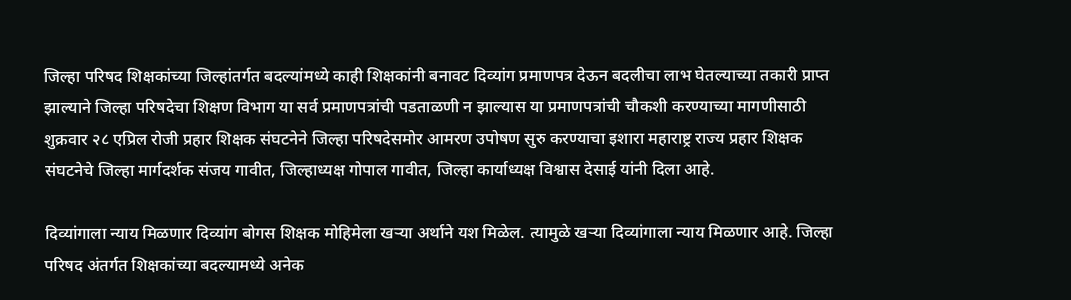जिल्हा परिषद शिक्षकांच्या जिल्हांतर्गत बदल्यांमध्ये काही शिक्षकांनी बनावट दिव्यांग प्रमाणपत्र देऊन बदलीचा लाभ घेतल्याच्या तकारी प्राप्त झाल्याने जिल्हा परिषदेचा शिक्षण विभाग या सर्व प्रमाणपत्रांची पडताळणी न झाल्यास या प्रमाणपत्रांची चौकशी करण्याच्या मागणीसाठी शुक्रवार २८ एप्रिल रोजी प्रहार शिक्षक संघटनेने जिल्हा परिषदेसमोर आमरण उपोषण सुरु करण्याचा इशारा महाराष्ट्र राज्य प्रहार शिक्षक संघटनेचे जिल्हा मार्गदर्शक संजय गावीत, जिल्हाध्यक्ष गोपाल गावीत, जिल्हा कार्याध्यक्ष विश्वास देसाई यांनी दिला आहे.

दिव्यांगाला न्याय मिळणार दिव्यांग बोगस शिक्षक मोहिमेला खऱ्या अर्थाने यश मिळेल. त्यामुळे खऱ्या दिव्यांगाला न्याय मिळणार आहे. जिल्हा परिषद अंतर्गत शिक्षकांच्या बदल्यामध्ये अनेक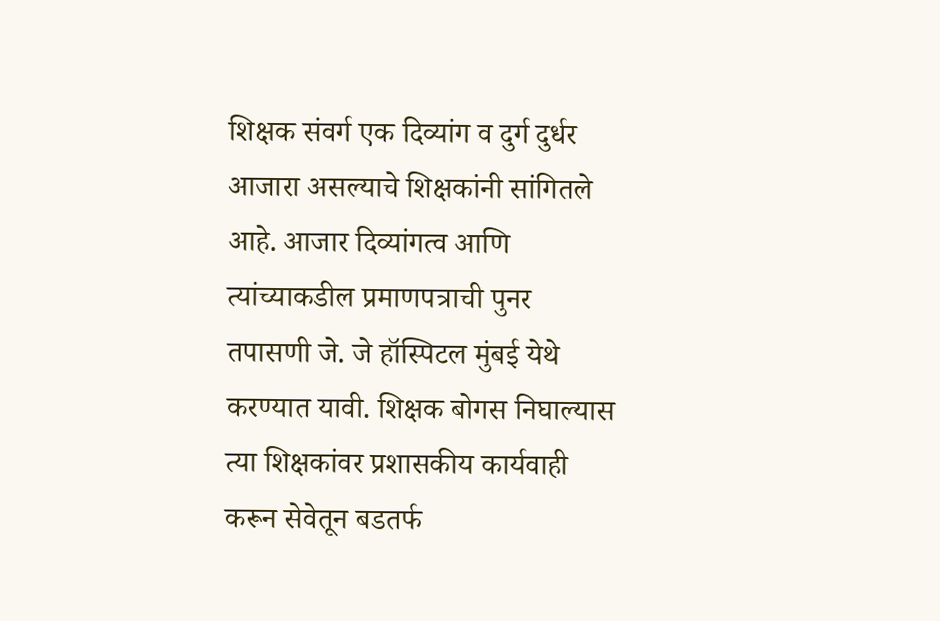शिक्षक संवर्ग एक दिव्यांग व दुर्ग दुर्धर आजारा असल्याचे शिक्षकांनी सांगितले आहे. आजार दिव्यांगत्व आणि त्यांच्याकडील प्रमाणपत्राची पुनर तपासणी जे. जे हॉस्पिटल मुंबई येथे करण्यात यावी. शिक्षक बोगस निघाल्यास त्या शिक्षकांवर प्रशासकीय कार्यवाही करून सेवेतून बडतर्फ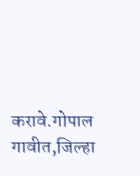करावे.गोपाल गावीत,जिल्हा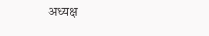अध्यक्ष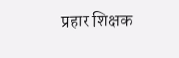प्रहार शिक्षक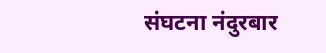संघटना नंदुरबार